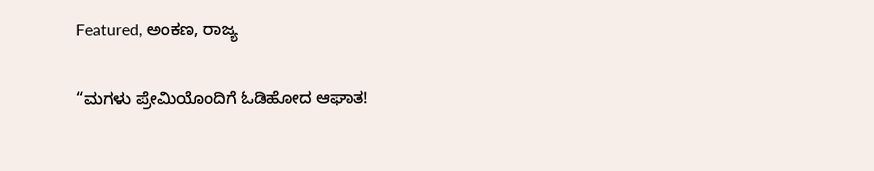Featured, ಅಂಕಣ, ರಾಜ್ಯ

“ಮಗಳು ಪ್ರೇಮಿಯೊಂದಿಗೆ ಓಡಿಹೋದ ಆಘಾತ!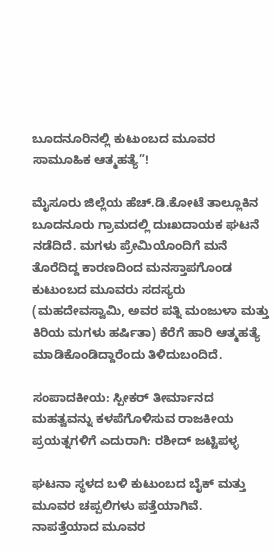ಬೂದನೂರಿನಲ್ಲಿ ಕುಟುಂಬದ ಮೂವರ ಸಾಮೂಹಿಕ ಆತ್ಮಹತ್ಯೆ”!

ಮೈಸೂರು ಜಿಲ್ಲೆಯ ಹೆಚ್.ಡಿ.ಕೋಟೆ ತಾಲ್ಲೂಕಿನ ಬೂದನೂರು ಗ್ರಾಮದಲ್ಲಿ ದುಃಖದಾಯಕ ಘಟನೆ ನಡೆದಿದೆ. ಮಗಳು ಪ್ರೇಮಿಯೊಂದಿಗೆ ಮನೆ ತೊರೆದಿದ್ದ ಕಾರಣದಿಂದ ಮನಸ್ತಾಪಗೊಂಡ ಕುಟುಂಬದ ಮೂವರು ಸದಸ್ಯರು (ಮಹದೇವಸ್ವಾಮಿ, ಅವರ ಪತ್ನಿ ಮಂಜುಳಾ ಮತ್ತು ಕಿರಿಯ ಮಗಳು ಹರ್ಷಿತಾ) ಕೆರೆಗೆ ಹಾರಿ ಆತ್ಮಹತ್ಯೆ ಮಾಡಿಕೊಂಡಿದ್ದಾರೆಂದು ತಿಳಿದುಬಂದಿದೆ.

ಸಂಪಾದಕೀಯ: ಸ್ಪೀಕರ್ ತೀರ್ಮಾನದ ಮಹತ್ವವನ್ನು ಕಳಪೆಗೊಳಿಸುವ ರಾಜಕೀಯ ಪ್ರಯತ್ನಗಳಿಗೆ ಎದುರಾಗಿ: ರಶೀದ್ ಜಟ್ಟಿಪಳ್ಳ

ಘಟನಾ ಸ್ಥಳದ ಬಳಿ ಕುಟುಂಬದ ಬೈಕ್ ಮತ್ತು ಮೂವರ ಚಪ್ಪಲಿಗಳು ಪತ್ತೆಯಾಗಿವೆ. ನಾಪತ್ತೆಯಾದ ಮೂವರ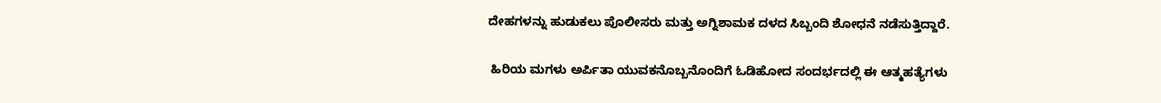ದೇಹಗಳನ್ನು ಹುಡುಕಲು ಪೊಲೀಸರು ಮತ್ತು ಅಗ್ನಿಶಾಮಕ ದಳದ ಸಿಬ್ಬಂದಿ ಶೋಧನೆ ನಡೆಸುತ್ತಿದ್ದಾರೆ.

 ಹಿರಿಯ ಮಗಳು ಅರ್ಪಿತಾ ಯುವಕನೊಬ್ಬನೊಂದಿಗೆ ಓಡಿಹೋದ ಸಂದರ್ಭದಲ್ಲಿ ಈ ಆತ್ಮಹತ್ಯೆಗಳು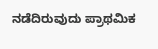ನಡೆದಿರುವುದು ಪ್ರಾಥಮಿಕ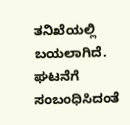ತನಿಖೆಯಲ್ಲಿ ಬಯಲಾಗಿದೆ. ಘಟನೆಗೆ ಸಂಬಂಧಿಸಿದಂತೆ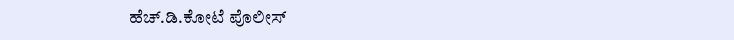ಹೆಚ್.ಡಿ.ಕೋಟೆ ಪೊಲೀಸ್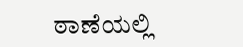ಠಾಣೆಯಲ್ಲಿ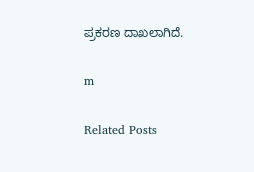ಪ್ರಕರಣ ದಾಖಲಾಗಿದೆ.

m

Related Posts